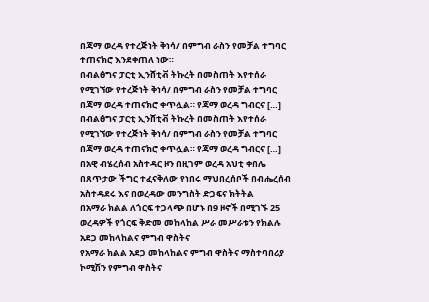በጃማ ወረዳ የተረጅነት ቅነሳ/ በምግብ ራስን የመቻል ተግባር ተጠናክሮ እንደቀጠለ ነው።
በብልፅግና ፓርቲ ኢንሸቲቭ ትኩረት በመስጠት እየተሰራ የሚገኘው የተረጅነት ቅነሳ/ በምግብ ራስን የመቻል ተግባር በጃማ ወረዳ ተጠናክሮ ቀጥሏል። የጃማ ወረዳ ግብርና […]
በብልፅግና ፓርቲ ኢንሸቲቭ ትኩረት በመስጠት እየተሰራ የሚገኘው የተረጅነት ቅነሳ/ በምግብ ራስን የመቻል ተግባር በጃማ ወረዳ ተጠናክሮ ቀጥሏል። የጃማ ወረዳ ግብርና […]
በአዊ ብሄረሰብ አስተዳር ዞን በዚገም ወረዳ አህቲ ቀበሌ በጸጥታው ችግር ተፈናቅለው የነበሩ ማህበረሰቦች በብሔረሰብ አስተዳደሩ እና በወረዳው መንግስት ድጋፍና ክትትል
በአማራ ክልል ለጎርፍ ተጋላጭ በሆኑ በ9 ዞኖች በሚገኙ 25 ወረዳዎች የጎርፍ ቅድመ መከላከል ሥራ መሥራቱን የክልሉ አደጋ መከላከልና ምግብ ዋስትና
የአማራ ክልል አደጋ መከላከልና ምግብ ዋስትና ማስተባበሪያ ኮሚሽን የምግብ ዋስትና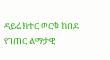ዳይሬክተር ወርቁ ከበደ የገጠር ልማታዊ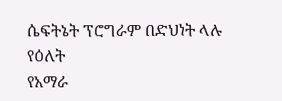ሴፍትኔት ፕሮግራም በድህነት ላሉ የዕለት
የአማራ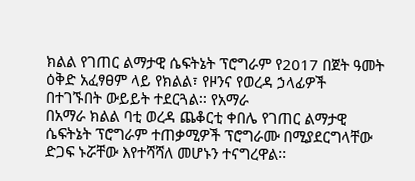ክልል የገጠር ልማታዊ ሴፍትኔት ፕሮግራም የ2017 በጀት ዓመት ዕቅድ አፈፃፀም ላይ የክልል፣ የዞንና የወረዳ ኃላፊዎች በተገኙበት ውይይት ተደርጓል፡፡ የአማራ
በአማራ ክልል ባቲ ወረዳ ጨቆርቲ ቀበሌ የገጠር ልማታዊ ሴፍትኔት ፕሮግራም ተጠቃሚዎች ፕሮግራሙ በሚያደርግላቸው ድጋፍ ኑሯቸው እየተሻሻለ መሆኑን ተናግረዋል፡፡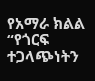የአማራ ክልል
“የጎርፍ ተጋላጭነትን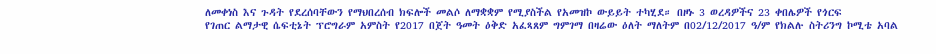ለመቀነስ እና ጉዳት የደረሰባቸውን የማህበረሰብ ክፍሎች መልሶ ለማቋቋም የሚያስችል የአመዝኮ ውይይት ተካሂደ። በዞኑ 3 ወረዳዎችና 23 ቀበሌዎች የጎርፍ
የገጠር ልማታዊ ሴፍቲኔት ፕሮግራም አምስት የ2017 በጀት ዓመት ዕቅድ አፈጻጸም ግምገማ በዛሬው ዕለት ማለትም በ02/12/2017 ዓ/ም የክልሉ ስትሪንግ ኮሚቴ አባል